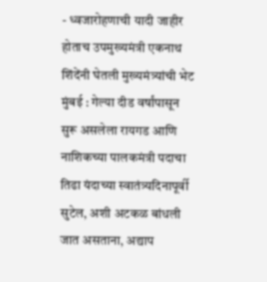- ध्वजारोहणाची यादी जाहीर होताच उपमुख्यमंत्री एकनाथ शिंदेंनी घेतली मुख्यमंत्र्यांची भेट
मुंबई : गेल्या दीड वर्षांपासून सुरू असलेला रायगड आणि नाशिकच्या पालकमंत्री पदाचा तिढा यंदाच्या स्वातंत्र्यदिनापूर्वी सुटेल, अशी अटकळ बांधली जात असताना, अद्याप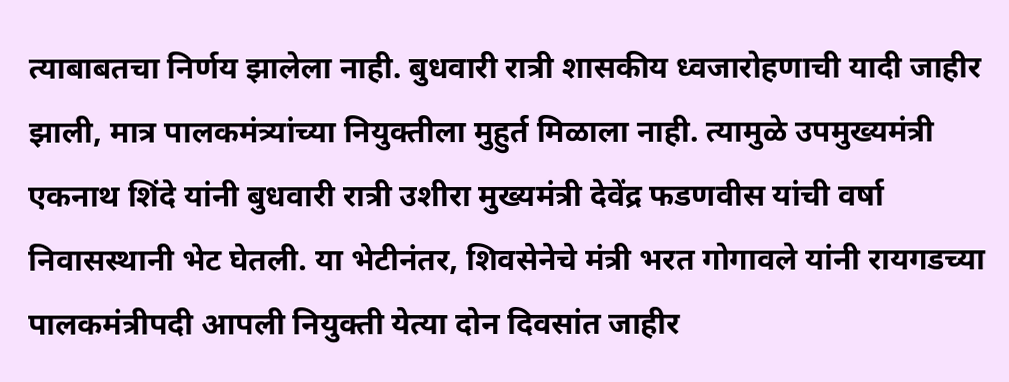त्याबाबतचा निर्णय झालेला नाही. बुधवारी रात्री शासकीय ध्वजारोहणाची यादी जाहीर झाली, मात्र पालकमंत्र्यांच्या नियुक्तीला मुहुर्त मिळाला नाही. त्यामुळे उपमुख्यमंत्री एकनाथ शिंदे यांनी बुधवारी रात्री उशीरा मुख्यमंत्री देवेंद्र फडणवीस यांची वर्षा निवासस्थानी भेट घेतली. या भेटीनंतर, शिवसेनेचे मंत्री भरत गोगावले यांनी रायगडच्या पालकमंत्रीपदी आपली नियुक्ती येत्या दोन दिवसांत जाहीर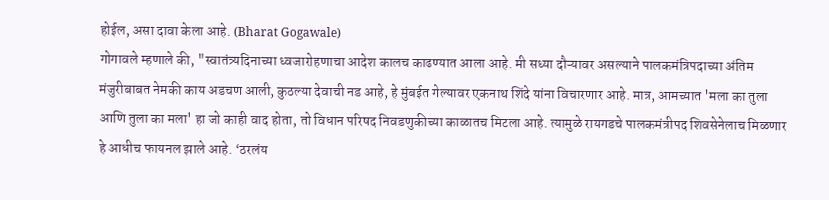होईल, असा दावा केला आहे. (Bharat Gogawale)
गोगावले म्हणाले की, "स्वातंत्र्यदिनाच्या ध्वजारोहणाचा आदेश कालच काढण्यात आला आहे. मी सध्या दौऱ्यावर असल्याने पालकमंत्रिपदाच्या अंतिम मंजुरीबाबत नेमकी काय अडचण आली, कुठल्या देवाची नड आहे, हे मुंबईत गेल्यावर एकनाथ शिंदे यांना विचारणार आहे. मात्र, आमच्यात 'मला का तुला आणि तुला का मला' हा जो काही वाद होता, तो विधान परिषद निवडणुकीच्या काळातच मिटला आहे. त्यामुळे रायगडचे पालकमंत्रीपद शिवसेनेलाच मिळणार हे आधीच फायनल झाले आहे. ‘ठरलंय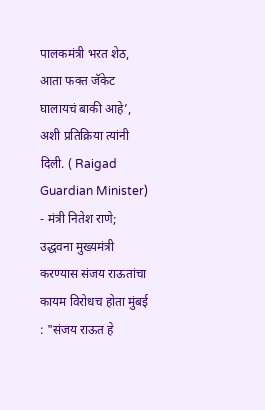पालकमंत्री भरत शेठ, आता फक्त जॅकेट घालायचं बाकी आहे’, अशी प्रतिक्रिया त्यांनी दिली. ( Raigad Guardian Minister)
- मंत्री नितेश राणे; उद्धवना मुख्यमंत्री करण्यास संजय राऊतांचा कायम विरोधच होता मुंबई : "संजय राऊत हे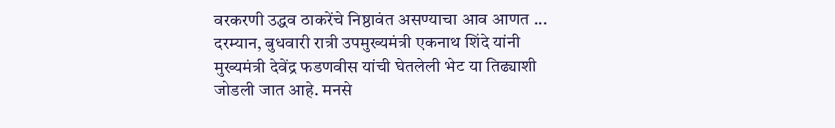वरकरणी उद्धव ठाकरेंचे निष्ठावंत असण्याचा आव आणत ...
दरम्यान, बुधवारी रात्री उपमुख्यमंत्री एकनाथ शिंदे यांनी मुख्यमंत्री देवेंद्र फडणवीस यांची घेतलेली भेट या तिढ्याशी जोडली जात आहे. मनसे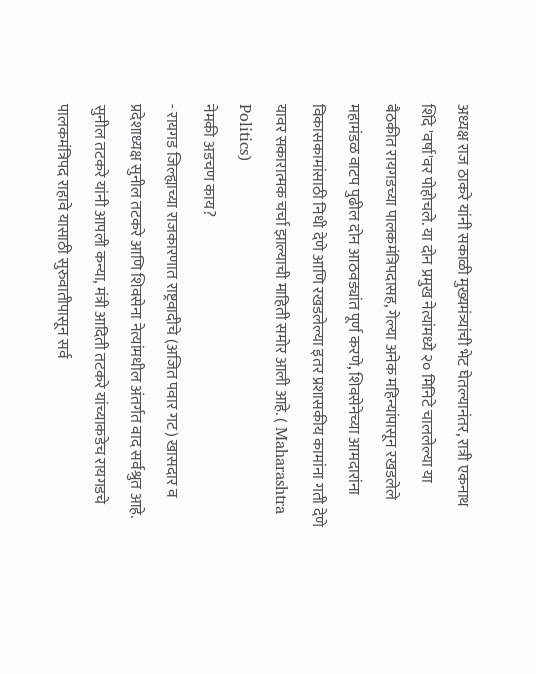अध्यक्ष राज ठाकरे यांनी सकाळी मुख्यमंत्र्यांची भेट घेतल्यानंतर, रात्री एकनाथ शिंदे 'वर्षा'वर पोहोचले. या दोन प्रमुख नेत्यांमध्ये २० मिनिटे चाललेल्या या बैठकीत रायगडच्या पालकमंत्रिपदासह, गेल्या अनेक महिन्यांपासून रखडलेले महामंडळ वाटप पुढील दोन आठवड्यांत पूर्ण करणे, शिवसेनेच्या आमदारांना विकासकामांसाठी निधी देणे आणि रखडलेल्या इतर प्रशासकीय कामांना गती देणे यावर सकारात्मक चर्चा झाल्याची माहिती समोर आली आहे. ( Maharashtra Politics)
नेमकी अडचण काय?
- रायगड जिल्ह्याच्या राजकारणात राष्ट्रवादीचे (अजित पवार गट) खासदार व प्रदेशाध्यक्ष सुनील तटकरे आणि शिवसेना नेत्यांमधील अंतर्गत वाद सर्वश्रुत आहे. सुनील तटकरे यांनी आपली कन्या, मंत्री आदिती तटकरे यांच्याकडेच रायगडचे पालकमंत्रिपद राहावे यासाठी सुरुवातीपासून सर्व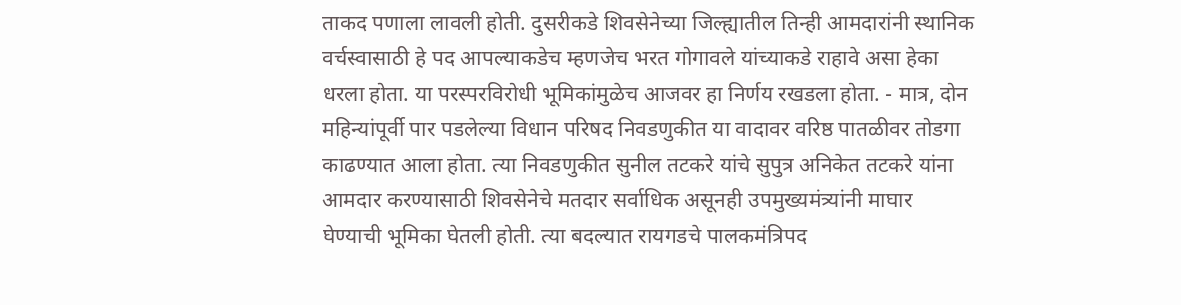ताकद पणाला लावली होती. दुसरीकडे शिवसेनेच्या जिल्ह्यातील तिन्ही आमदारांनी स्थानिक वर्चस्वासाठी हे पद आपल्याकडेच म्हणजेच भरत गोगावले यांच्याकडे राहावे असा हेका धरला होता. या परस्परविरोधी भूमिकांमुळेच आजवर हा निर्णय रखडला होता. - मात्र, दोन महिन्यांपूर्वी पार पडलेल्या विधान परिषद निवडणुकीत या वादावर वरिष्ठ पातळीवर तोडगा काढण्यात आला होता. त्या निवडणुकीत सुनील तटकरे यांचे सुपुत्र अनिकेत तटकरे यांना आमदार करण्यासाठी शिवसेनेचे मतदार सर्वाधिक असूनही उपमुख्यमंत्र्यांनी माघार घेण्याची भूमिका घेतली होती. त्या बदल्यात रायगडचे पालकमंत्रिपद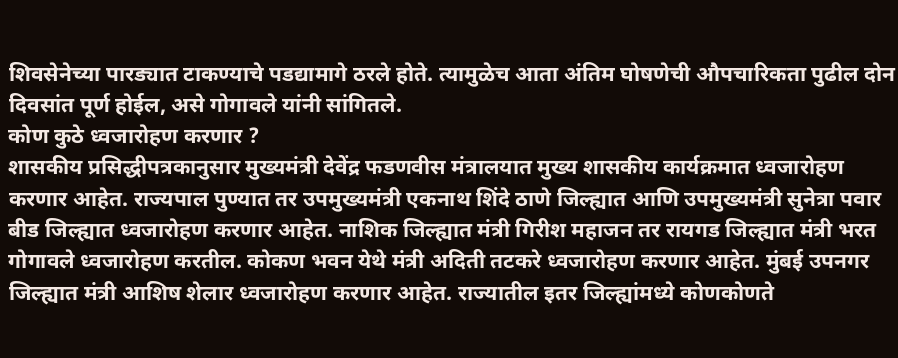शिवसेनेच्या पारड्यात टाकण्याचे पडद्यामागे ठरले होते. त्यामुळेच आता अंतिम घोषणेची औपचारिकता पुढील दोन दिवसांत पूर्ण होईल, असे गोगावले यांनी सांगितले.
कोण कुठे ध्वजारोहण करणार ?
शासकीय प्रसिद्धीपत्रकानुसार मुख्यमंत्री देवेंद्र फडणवीस मंत्रालयात मुख्य शासकीय कार्यक्रमात ध्वजारोहण करणार आहेत. राज्यपाल पुण्यात तर उपमुख्यमंत्री एकनाथ शिंदे ठाणे जिल्ह्यात आणि उपमुख्यमंत्री सुनेत्रा पवार बीड जिल्ह्यात ध्वजारोहण करणार आहेत. नाशिक जिल्ह्यात मंत्री गिरीश महाजन तर रायगड जिल्ह्यात मंत्री भरत गोगावले ध्वजारोहण करतील. कोकण भवन येथे मंत्री अदिती तटकरे ध्वजारोहण करणार आहेत. मुंबई उपनगर जिल्ह्यात मंत्री आशिष शेलार ध्वजारोहण करणार आहेत. राज्यातील इतर जिल्ह्यांमध्ये कोणकोणते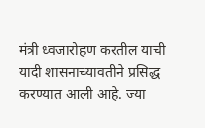मंत्री ध्वजारोहण करतील याची यादी शासनाच्यावतीने प्रसिद्ध करण्यात आली आहे. ज्या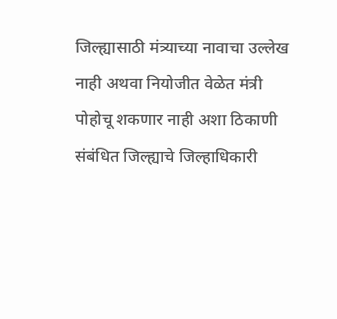जिल्ह्यासाठी मंत्र्याच्या नावाचा उल्लेख नाही अथवा नियोजीत वेळेत मंत्री पोहोचू शकणार नाही अशा ठिकाणी संबंधित जिल्ह्याचे जिल्हाधिकारी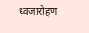ध्वजारोहण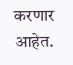करणार आहेत.